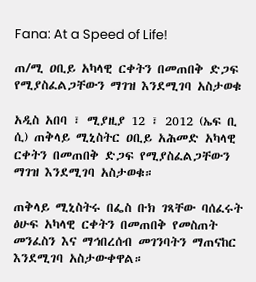Fana: At a Speed of Life!

ጠ/ሚ ዐቢይ አካላዊ ርቀትን በመጠበቅ ድጋፍ የሚያስፈልጋቸውን ማገዝ እንደሚገባ አስታወቁ

አዲስ አበባ ፣ ሚያዚያ 12 ፣ 2012 (ኤፍ ቢ ሲ) ጠቅላይ ሚኒስትር ዐቢይ አሕመድ አካላዊ ርቀትን በመጠበቅ ድጋፍ የሚያስፈልጋቸውን ማገዝ እንደሚገባ አስታወቁ።

ጠቅላይ ሚኒስትሩ በፌስ ቡክ ገጻቸው ባሰፈሩት ፅሁፍ አካላዊ ርቀትን በመጠበቅ የመስጠት መንፈስን እና ማኅበረሰብ መገንባትን ማጠናከር እንደሚገባ አስታውቀዋል።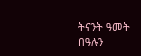ትናንት ዓመት በዓሉን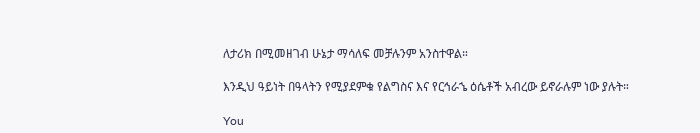ለታሪክ በሚመዘገብ ሁኔታ ማሳለፍ መቻሉንም አንስተዋል።

እንዲህ ዓይነት በዓላትን የሚያደምቁ የልግስና እና የርኅራኄ ዕሴቶች አብረው ይኖራሉም ነው ያሉት።

You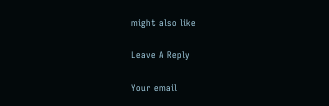might also like

Leave A Reply

Your email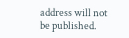address will not be published.